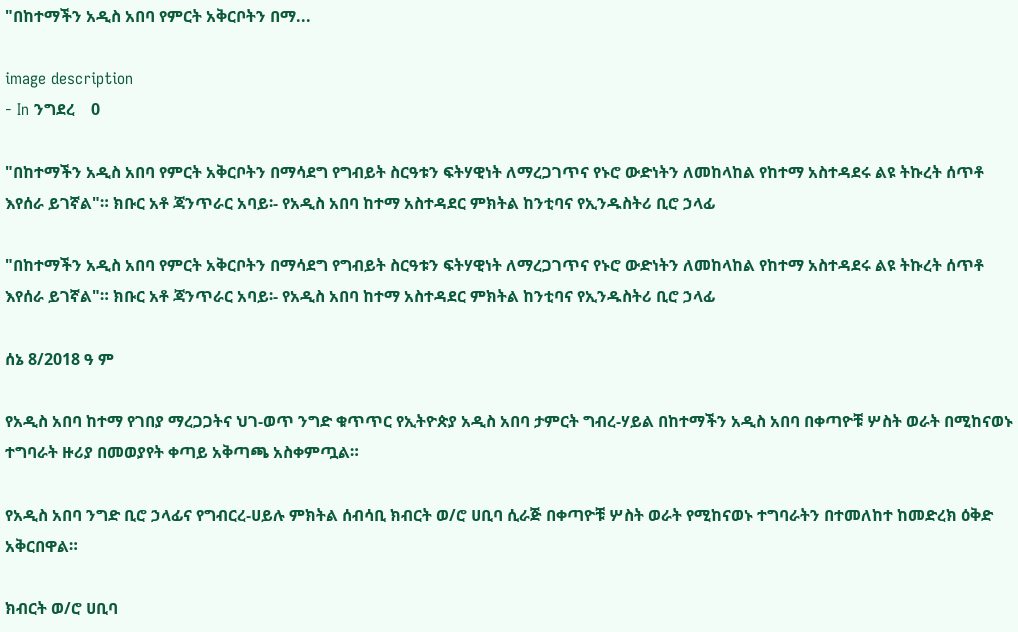"በከተማችን አዲስ አበባ የምርት አቅርቦትን በማ...

image description
- In ንግደረ    0

"በከተማችን አዲስ አበባ የምርት አቅርቦትን በማሳደግ የግብይት ስርዓቱን ፍትሃዊነት ለማረጋገጥና የኑሮ ውድነትን ለመከላከል የከተማ አስተዳደሩ ልዩ ትኩረት ሰጥቶ እየሰራ ይገኛል"። ክቡር አቶ ጃንጥራር አባይ፡- የአዲስ አበባ ከተማ አስተዳደር ምክትል ከንቲባና የኢንዱስትሪ ቢሮ ኃላፊ

"በከተማችን አዲስ አበባ የምርት አቅርቦትን በማሳደግ የግብይት ስርዓቱን ፍትሃዊነት ለማረጋገጥና የኑሮ ውድነትን ለመከላከል የከተማ አስተዳደሩ ልዩ ትኩረት ሰጥቶ እየሰራ ይገኛል"። ክቡር አቶ ጃንጥራር አባይ፡- የአዲስ አበባ ከተማ አስተዳደር ምክትል ከንቲባና የኢንዱስትሪ ቢሮ ኃላፊ

ሰኔ 8/2018 ዓ ም

የአዲስ አበባ ከተማ የገበያ ማረጋጋትና ህገ-ወጥ ንግድ ቁጥጥር የኢትዮጵያ አዲስ አበባ ታምርት ግብረ-ሃይል በከተማችን አዲስ አበባ በቀጣዮቹ ሦስት ወራት በሚከናወኑ ተግባራት ዙሪያ በመወያየት ቀጣይ አቅጣጫ አስቀምጧል።

የአዲስ አበባ ንግድ ቢሮ ኃላፊና የግብርረ-ሀይሉ ምክትል ሰብሳቢ ክብርት ወ/ሮ ሀቢባ ሲራጅ በቀጣዮቹ ሦስት ወራት የሚከናወኑ ተግባራትን በተመለከተ ከመድረክ ዕቅድ አቅርበዋል።

ክብርት ወ/ሮ ሀቢባ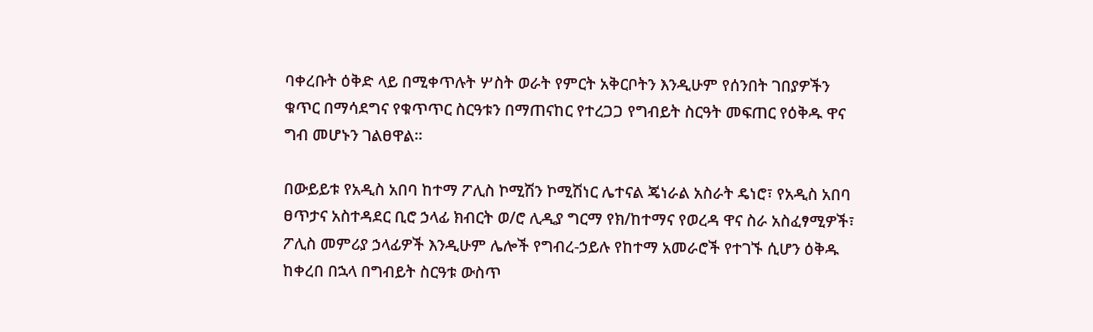ባቀረቡት ዕቅድ ላይ በሚቀጥሉት ሦስት ወራት የምርት አቅርቦትን እንዲሁም የሰንበት ገበያዎችን ቁጥር በማሳደግና የቁጥጥር ስርዓቱን በማጠናከር የተረጋጋ የግብይት ስርዓት መፍጠር የዕቅዱ ዋና ግብ መሆኑን ገልፀዋል።

በውይይቱ የአዲስ አበባ ከተማ ፖሊስ ኮሚሽን ኮሚሽነር ሌተናል ጄነራል አስራት ዴነሮ፣ የአዲስ አበባ ፀጥታና አስተዳደር ቢሮ ኃላፊ ክብርት ወ/ሮ ሊዲያ ግርማ የክ/ከተማና የወረዳ ዋና ስራ አስፈፃሚዎች፣ ፖሊስ መምሪያ ኃላፊዎች እንዲሁም ሌሎች የግብረ-ኃይሉ የከተማ አመራሮች የተገኙ ሲሆን ዕቅዱ ከቀረበ በኋላ በግብይት ስርዓቱ ውስጥ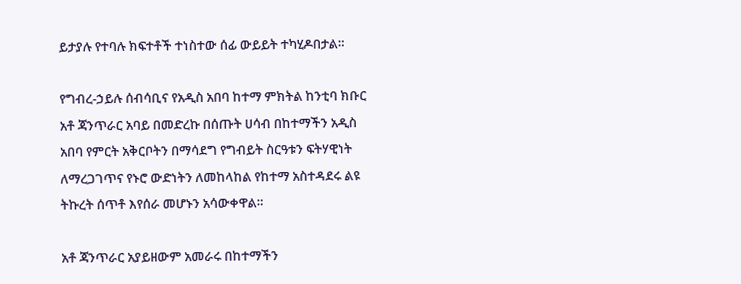ይታያሉ የተባሉ ክፍተቶች ተነስተው ሰፊ ውይይት ተካሂዶበታል።

የግብረ-ኃይሉ ሰብሳቢና የአዲስ አበባ ከተማ ምክትል ከንቲባ ክቡር አቶ ጃንጥራር አባይ በመድረኩ በሰጡት ሀሳብ በከተማችን አዲስ አበባ የምርት አቅርቦትን በማሳደግ የግብይት ስርዓቱን ፍትሃዊነት ለማረጋገጥና የኑሮ ውድነትን ለመከላከል የከተማ አስተዳደሩ ልዩ ትኩረት ሰጥቶ እየሰራ መሆኑን አሳውቀዋል።

አቶ ጃንጥራር አያይዘውም አመራሩ በከተማችን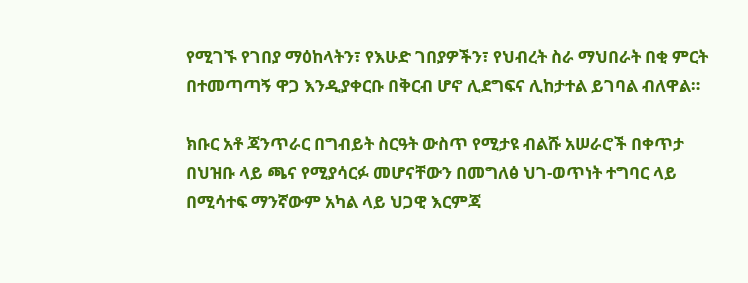የሚገኙ የገበያ ማዕከላትን፣ የእሁድ ገበያዎችን፣ የህብረት ስራ ማህበራት በቂ ምርት በተመጣጣኝ ዋጋ እንዲያቀርቡ በቅርብ ሆኖ ሊደግፍና ሊከታተል ይገባል ብለዋል።

ክቡር አቶ ጃንጥራር በግብይት ስርዓት ውስጥ የሚታዩ ብልሹ አሠራሮች በቀጥታ በህዝቡ ላይ ጫና የሚያሳርፉ መሆናቸውን በመግለፅ ህገ-ወጥነት ተግባር ላይ በሚሳተፍ ማንኛውም አካል ላይ ህጋዊ እርምጃ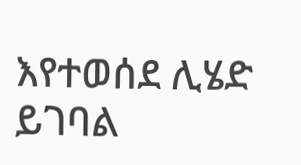እየተወሰደ ሊሄድ ይገባል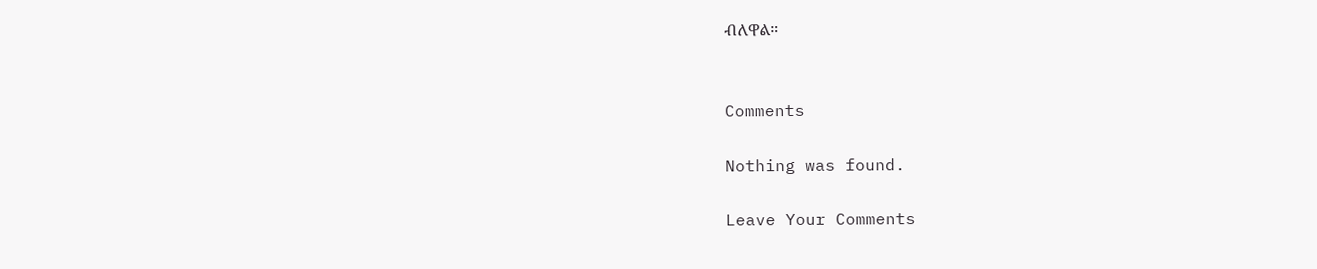ብለዋል።


Comments

Nothing was found.

Leave Your Comments